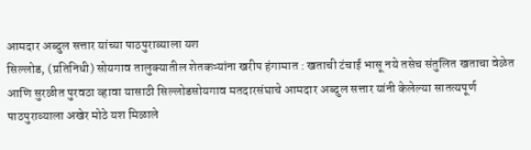आमदार अब्दुल सत्तार यांच्या पाठपुराव्याला यश
सिल्लोड, (प्रतिनिधी) सोयगाव तालुक्यातील शेतकऱ्यांना खरीप हंगामात : खताची टंचाई भासू नये तसेच संतुलित खताचा वेळेत आणि सुरळीत पुरवठा व्हावा यासाठी सिल्लोडसोयगाव मतदारसंघाचे आमदार अब्दुल सत्तार यांनी केलेल्या सातत्यपूर्ण पाठपुराव्याला अखेर मोठे यश मिळाले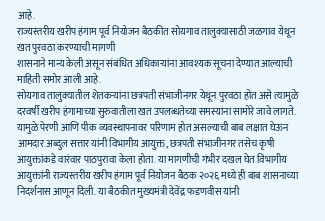आहे.
राज्यस्तरीय खरीप हंगाम पूर्व नियोजन बैठकीत सोयगाव तालुक्यासाठी जळगाव येथून खत पुरवठा करण्याची मागणी
शासनाने मान्य केली असून संबंधित अधिकाऱ्यांना आवश्यक सूचना देण्यात आल्याची माहिती समोर आली आहे.
सोयगाव तालुक्यातील शेतकऱ्यांना छत्रपती संभाजीनगर येथून पुरवठा होत असे त्यामुळे दरवर्षी खरीप हंगामाच्या सुरुवातीला खत उपलब्धतेच्या समस्यांना सामोरे जावे लागते.
यामुळे पेरणी आणि पीक व्यवस्थापनावर परिणाम होत असल्याची बाब लक्षात घेऊन आमदार अब्दुल सत्तार यांनी विभागीय आयुक्त, छत्रपती संभाजीनगर तसेच कृषी आयुक्तांकडे वारंवार पाठपुरावा केला होता. या मागणीची गंभीर दखल घेत विभागीय आयुक्तांनी राज्यस्तरीय खरीप हंगाम पूर्व नियोजन बैठक २०२६ मध्ये ही बाब शासनाच्या निदर्शनास आणून दिली. या बैठकीत मुख्यमंत्री देवेंद्र फडणवीस यांनी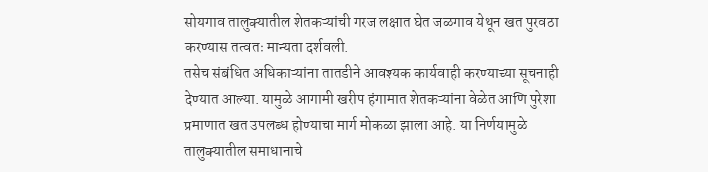सोयगाव तालुक्यातील शेतकऱ्यांची गरज लक्षात घेत जळगाव येथून खत पुरवठा करण्यास तत्वतः मान्यता दर्शवली.
तसेच संबंधित अधिकाऱ्यांना तातडीने आवश्यक कार्यवाही करण्याच्या सूचनाही देण्यात आल्या. यामुळे आगामी खरीप हंगामात शेतकऱ्यांना वेळेत आणि पुरेशा प्रमाणात खत उपलब्ध होण्याचा मार्ग मोकळा झाला आहे. या निर्णयामुळे तालुक्यातील समाधानाचे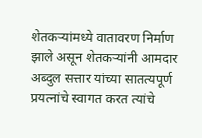शेतकऱ्यांमध्ये वातावरण निर्माण झाले असून शेतकऱ्यांनी आमदार अब्दुल सत्तार यांच्या सातत्यपूर्ण प्रयत्नांचे स्वागत करत त्यांचे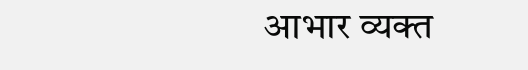आभार व्यक्त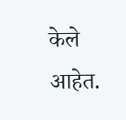केले आहेत.